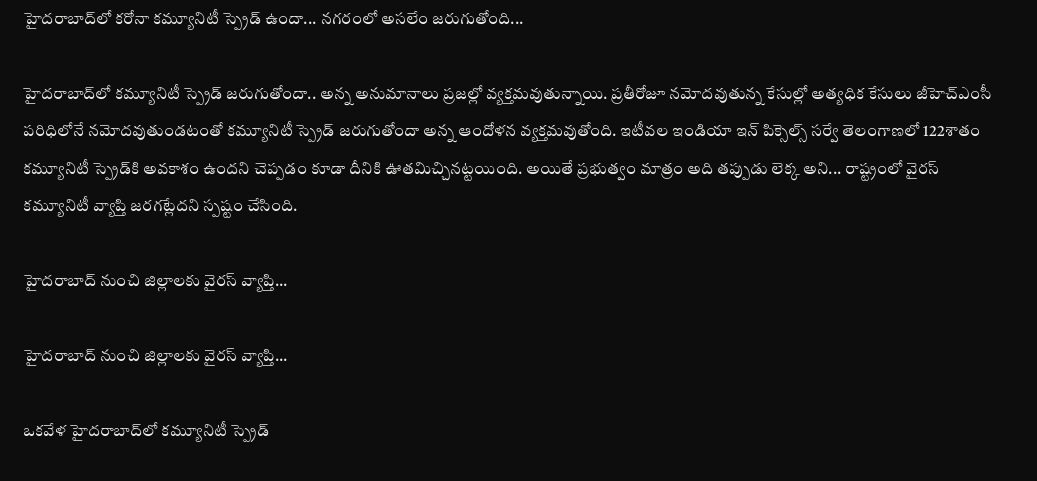హైదరాబాద్‌లో కరోనా కమ్యూనిటీ స్ప్రెడ్ ఉందా... నగరంలో అసలేం జరుగుతోంది...

హైదరాబాద్‌లో కమ్యూనిటీ స్ప్రెడ్ జరుగుతోందా.. అన్న అనుమానాలు ప్రజల్లో వ్యక్తమవుతున్నాయి. ప్రతీరోజూ నమోదవుతున్న కేసుల్లో అత్యధిక కేసులు జీహెచ్ఎంసీ పరిధిలోనే నమోదవుతుండటంతో కమ్యూనిటీ స్ప్రెడ్ జరుగుతోందా అన్న ఆందోళన వ్యక్తమవుతోంది. ఇటీవల ఇండియా ఇన్ పిక్సెల్స్ సర్వే తెలంగాణలో 122శాతం కమ్యూనిటీ స్ప్రెడ్‌కి అవకాశం ఉందని చెప్పడం కూడా దీనికి ఊతమిచ్చినట్టయింది. అయితే ప్రభుత్వం మాత్రం అది తప్పుడు లెక్క అని... రాష్ట్రంలో వైరస్ కమ్యూనిటీ వ్యాప్తి జరగట్లేదని స్పష్టం చేసింది.

హైదరాబాద్‌ నుంచి జిల్లాలకు వైరస్ వ్యాప్తి...

హైదరాబాద్‌ నుంచి జిల్లాలకు వైరస్ వ్యాప్తి...

ఒకవేళ హైదరాబాద్‌లో కమ్యూనిటీ స్ప్రెడ్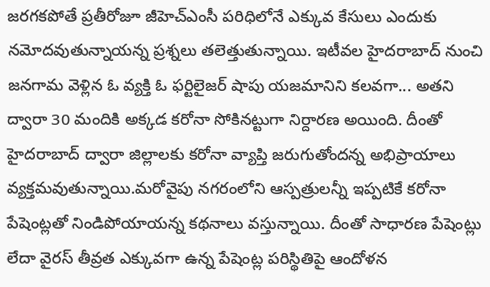జరగకపోతే ప్రతీరోజూ జీహెచ్ఎంసీ పరిధిలోనే ఎక్కువ కేసులు ఎందుకు నమోదవుతున్నాయన్న ప్రశ్నలు తలెత్తుతున్నాయి. ఇటీవల హైదరాబాద్ నుంచి జనగామ వెళ్లిన ఓ వ్యక్తి ఓ ఫర్టిలైజర్ షాపు యజమానిని కలవగా... అతని ద్వారా 30 మందికి అక్కడ కరోనా సోకినట్టుగా నిర్దారణ అయింది. దీంతో హైదరాబాద్‌ ద్వారా జిల్లాలకు కరోనా వ్యాప్తి జరుగుతోందన్న అభిప్రాయాలు వ్యక్తమవుతున్నాయి.మరోవైపు నగరంలోని ఆస్పత్రులన్నీ ఇప్పటికే కరోనా పేషెంట్లతో నిండిపోయాయన్న కథనాలు వస్తున్నాయి. దీంతో సాధారణ పేషెంట్లు లేదా వైరస్ తీవ్రత ఎక్కువగా ఉన్న పేషెంట్ల పరిస్థితిపై ఆందోళన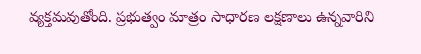వ్యక్తమవుతోంది. ప్రభుత్వం మాత్రం సాధారణ లక్షణాలు ఉన్నవారిని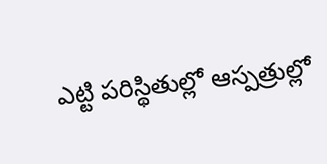ఎట్టి పరిస్థితుల్లో ఆస్పత్రుల్లో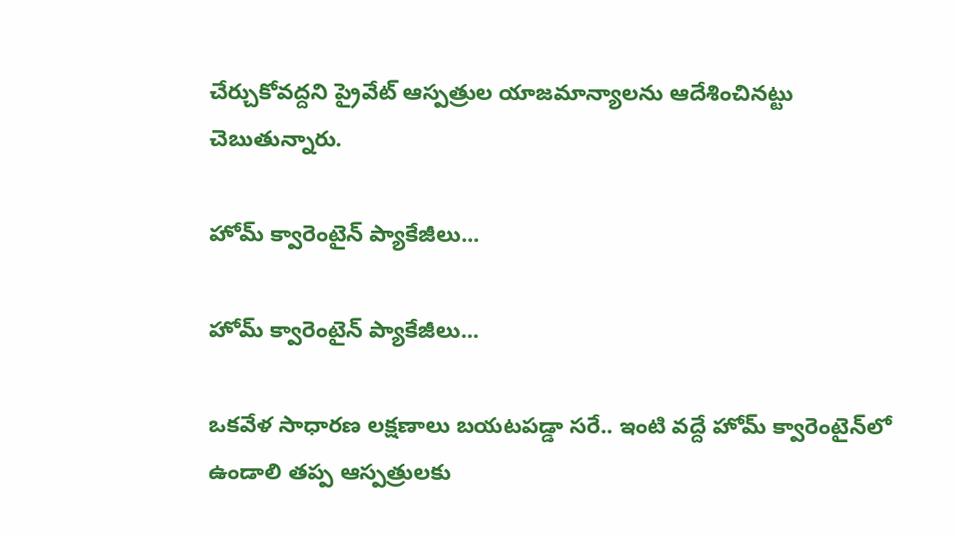చేర్చుకోవద్దని ప్రైవేట్ ఆస్పత్రుల యాజమాన్యాలను ఆదేశించినట్టు చెబుతున్నారు.

హోమ్ క్వారెంటైన్ ప్యాకేజీలు...

హోమ్ క్వారెంటైన్ ప్యాకేజీలు...

ఒకవేళ సాధారణ లక్షణాలు బయటపడ్డా సరే.. ఇంటి వద్దే హోమ్ క్వారెంటైన్‌లో ఉండాలి తప్ప ఆస్పత్రులకు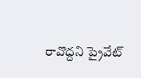రావొద్దని ప్రైవేట్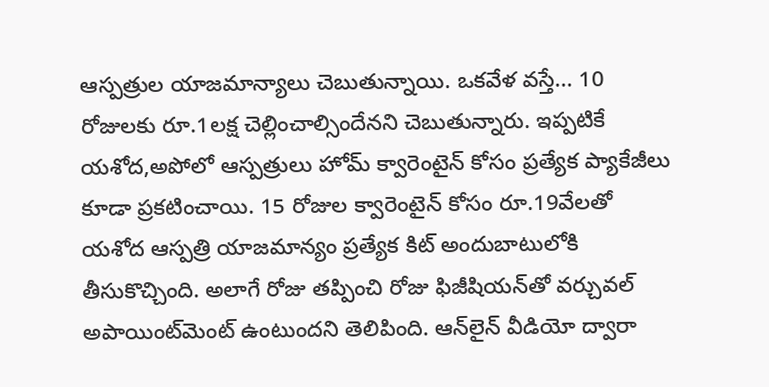ఆస్పత్రుల యాజమాన్యాలు చెబుతున్నాయి. ఒకవేళ వస్తే... 10 రోజులకు రూ.1లక్ష చెల్లించాల్సిందేనని చెబుతున్నారు. ఇప్పటికే యశోద,అపోలో ఆస్పత్రులు హోమ్ క్వారెంటైన్ కోసం ప్రత్యేక ప్యాకేజీలు కూడా ప్రకటించాయి. 15 రోజుల క్వారెంటైన్ కోసం రూ.19వేలతో యశోద ఆస్పత్రి యాజమాన్యం ప్రత్యేక కిట్ అందుబాటులోకి తీసుకొచ్చింది. అలాగే రోజు తప్పించి రోజు ఫిజీషియన్‌తో వర్చువల్ అపాయింట్‌మెంట్ ఉంటుందని తెలిపింది. ఆన్‌లైన్ వీడియో ద్వారా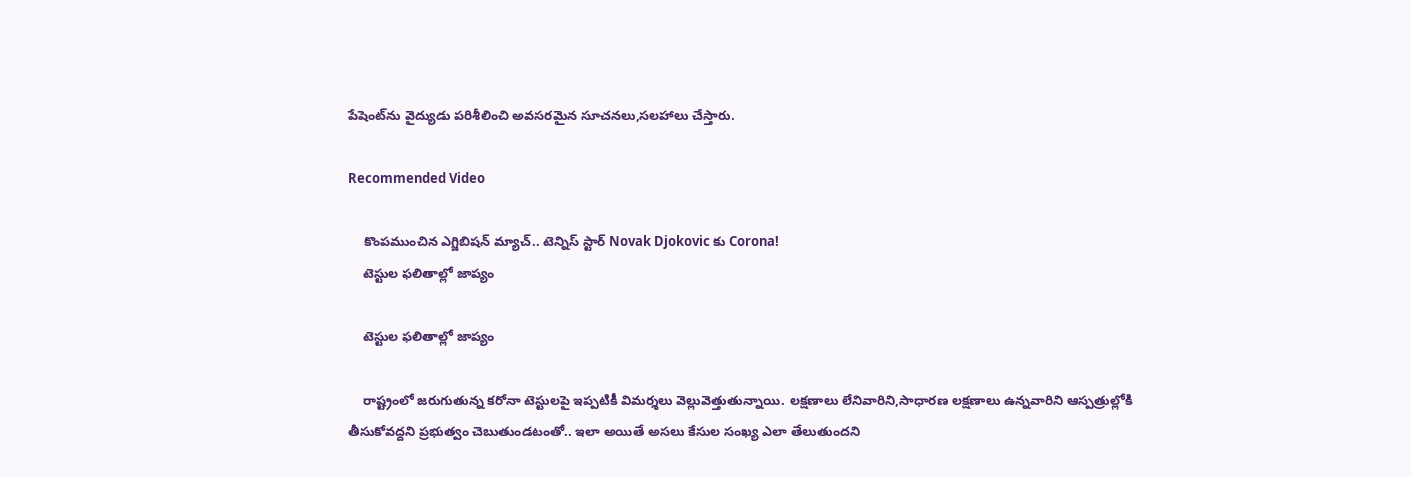పేషెంట్‌ను వైద్యుడు పరిశీలించి అవసరమైన సూచనలు,సలహాలు చేస్తారు.

Recommended Video

    కొంపముంచిన ఎగ్జిబిషన్ మ్యాచ్‌.. టెన్నిస్ స్టార్ Novak Djokovic కు Corona!
    టెస్టుల ఫలితాల్లో జాప్యం

    టెస్టుల ఫలితాల్లో జాప్యం

    రాష్ట్రంలో జరుగుతున్న కరోనా టెస్టులపై ఇప్పటికీ విమర్శలు వెల్లువెత్తుతున్నాయి. లక్షణాలు లేనివారిని,సాధారణ లక్షణాలు ఉన్నవారిని ఆస్పత్రుల్లోకి తీసుకోవద్దని ప్రభుత్వం చెబుతుండటంతో.. ఇలా అయితే అసలు కేసుల సంఖ్య ఎలా తేలుతుందని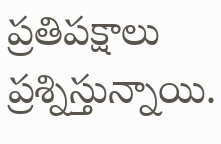ప్రతిపక్షాలు ప్రశ్నిస్తున్నాయి.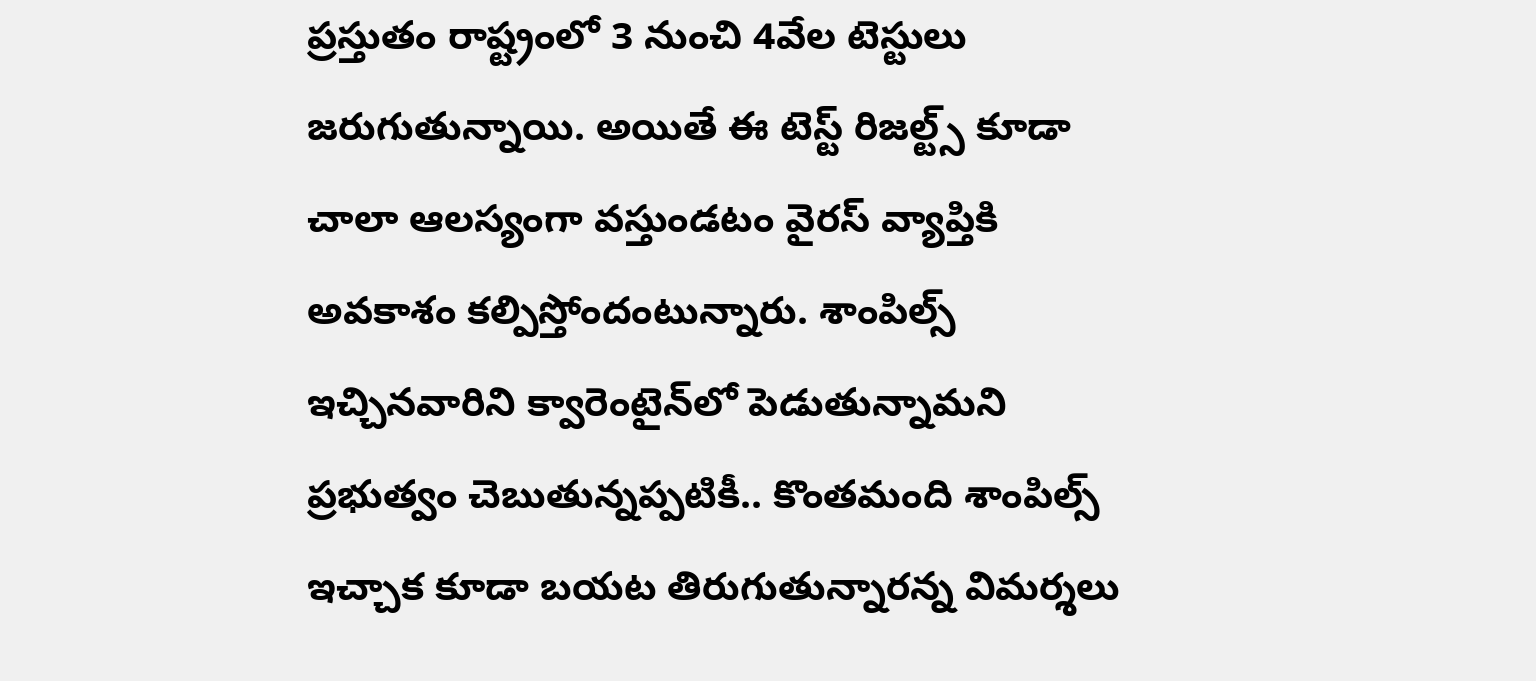ప్రస్తుతం రాష్ట్రంలో 3 నుంచి 4వేల టెస్టులు జరుగుతున్నాయి. అయితే ఈ టెస్ట్ రిజల్ట్స్ కూడా చాలా ఆలస్యంగా వస్తుండటం వైరస్ వ్యాప్తికి అవకాశం కల్పిస్తోందంటున్నారు. శాంపిల్స్ ఇచ్చినవారిని క్వారెంటైన్‌లో పెడుతున్నామని ప్రభుత్వం చెబుతున్నప్పటికీ.. కొంతమంది శాంపిల్స్ ఇచ్చాక కూడా బయట తిరుగుతున్నారన్న విమర్శలు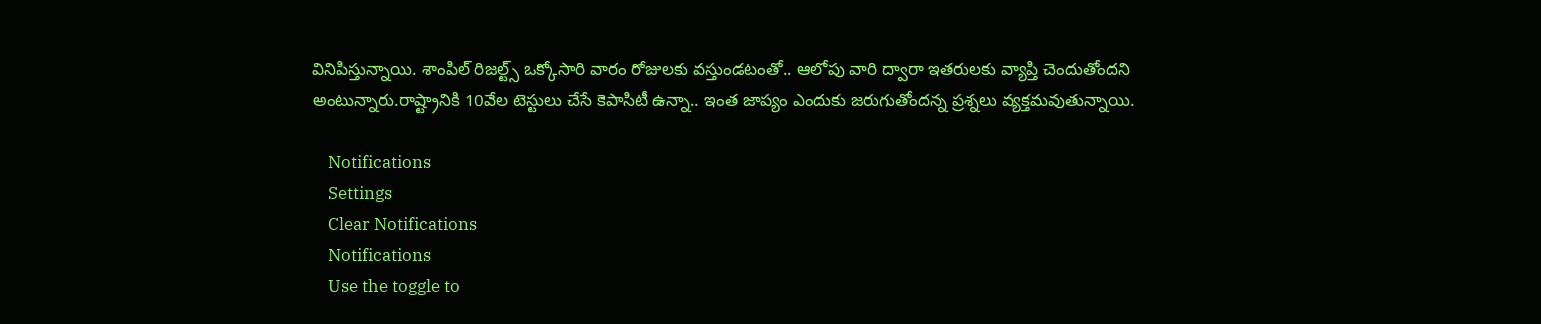వినిపిస్తున్నాయి. శాంపిల్ రిజల్ట్స్ ఒక్కోసారి వారం రోజులకు వస్తుండటంతో.. ఆలోపు వారి ద్వారా ఇతరులకు వ్యాప్తి చెందుతోందని అంటున్నారు.రాష్ట్రానికి 10వేల టెస్టులు చేసే కెపాసిటీ ఉన్నా.. ఇంత జాప్యం ఎందుకు జరుగుతోందన్న ప్రశ్నలు వ్యక్తమవుతున్నాయి.

    Notifications
    Settings
    Clear Notifications
    Notifications
    Use the toggle to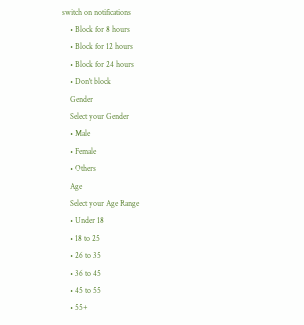switch on notifications
    • Block for 8 hours
    • Block for 12 hours
    • Block for 24 hours
    • Don't block
    Gender
    Select your Gender
    • Male
    • Female
    • Others
    Age
    Select your Age Range
    • Under 18
    • 18 to 25
    • 26 to 35
    • 36 to 45
    • 45 to 55
    • 55+